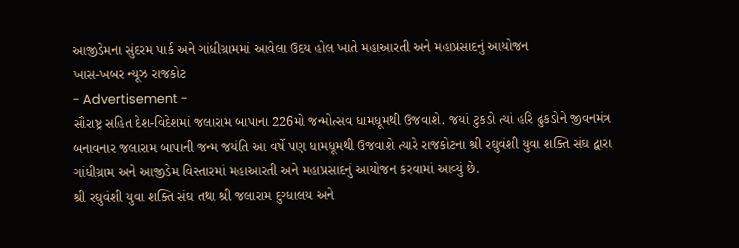આજીડેમના સુંદરમ પાર્ક અને ગાંધીગ્રામમાં આવેલા ઉદય હોલ ખાતે મહાઆરતી અને મહાપ્રસાદનું આયોજન
ખાસ-ખબર ન્યૂઝ રાજકોટ
- Advertisement -
સૌરાષ્ટ્ર સહિત દેશ-વિદેશમાં જલારામ બાપાના 226મો જન્મોત્સવ ધામધૂમથી ઉજવાશે. જયાં ટુકડો ત્યાં હરિ ઢુકડોને જીવનમંત્ર બનાવનાર જલારામ બાપાની જન્મ જયંતિ આ વર્ષે પણ ધામધૂમથી ઉજવાશે ત્યારે રાજકોટના શ્રી રઘુવંશી યુવા શક્તિ સંઘ દ્વારા ગાંધીગ્રામ અને આજીડેમ વિસ્તારમાં મહાઆરતી અને મહાપ્રસાદનું આયોજન કરવામાં આવ્યું છે.
શ્રી રઘુવંશી યુવા શક્તિ સંઘ તથા શ્રી જલારામ દુગ્ધાલય અને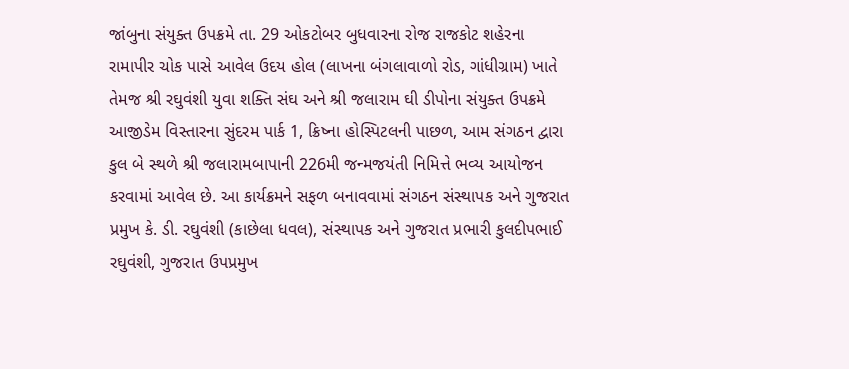જાંબુના સંયુક્ત ઉપક્રમે તા. 29 ઓકટોબર બુધવારના રોજ રાજકોટ શહેરના રામાપીર ચોક પાસે આવેલ ઉદય હોલ (લાખના બંગલાવાળો રોડ, ગાંધીગ્રામ) ખાતે તેમજ શ્રી રઘુવંશી યુવા શક્તિ સંઘ અને શ્રી જલારામ ઘી ડીપોના સંયુક્ત ઉપક્રમે આજીડેમ વિસ્તારના સુંદરમ પાર્ક 1, ક્રિષ્ના હોસ્પિટલની પાછળ, આમ સંગઠન દ્વારા કુલ બે સ્થળે શ્રી જલારામબાપાની 226મી જન્મજયંતી નિમિત્તે ભવ્ય આયોજન કરવામાં આવેલ છે. આ કાર્યક્રમને સફળ બનાવવામાં સંગઠન સંસ્થાપક અને ગુજરાત પ્રમુખ કે. ડી. રઘુવંશી (કાછેલા ધવલ), સંસ્થાપક અને ગુજરાત પ્રભારી કુલદીપભાઈ રઘુવંશી, ગુજરાત ઉપપ્રમુખ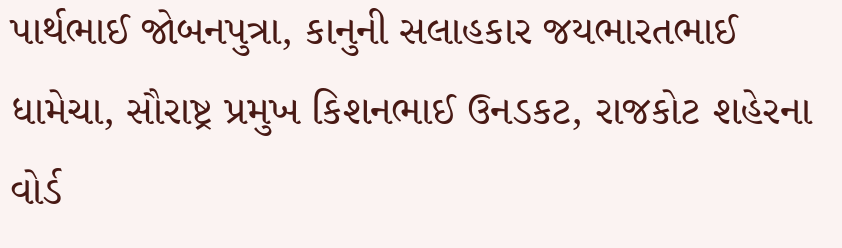પાર્થભાઈ જોબનપુત્રા, કાનુની સલાહકાર જયભારતભાઈ ધામેચા, સૌરાષ્ટ્ર પ્રમુખ કિશનભાઈ ઉનડકટ, રાજકોટ શહેરના વોર્ડ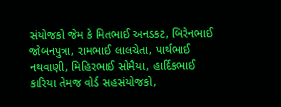સંયોજકો જેમ કે મિતભાઈ અનડકટ, બિરેનભાઈ જોબનપુત્રા, રામભાઈ લાલચેતા, પાર્થભાઈ નથવાણી, મિહિરભાઈ સોમૈયા, હાર્દિકભાઈ કારિયા તેમજ વોર્ડ સહસંયોજકો,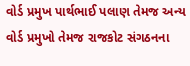વોર્ડ પ્રમુખ પાર્થભાઈ પલાણ તેમજ અન્ય વોર્ડ પ્રમુખો તેમજ રાજકોટ સંગઠનના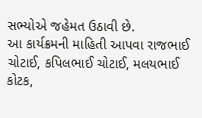સભ્યોએ જહેમત ઉઠાવી છે.
આ કાર્યક્રમની માહિતી આપવા રાજભાઈ ચોટાઈ, કપિલભાઈ ચોટાઈ, મલયભાઈ કોટક,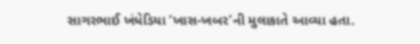સાગરભાઈ ખંધેડિયા ‘ખાસ-ખબર’ની મુલાકાતે આવ્યા હતા.